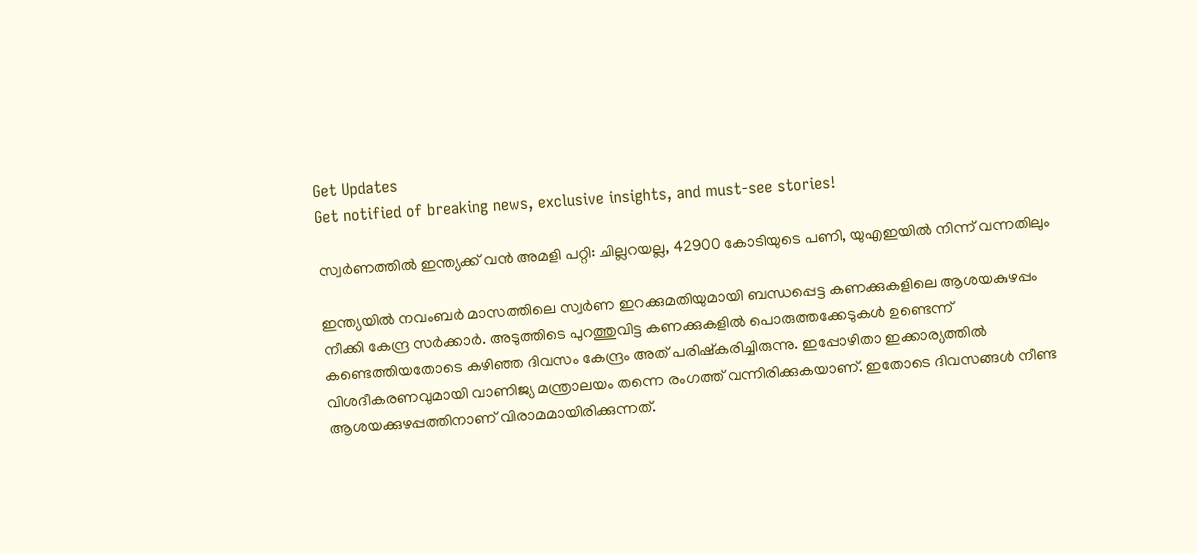Get Updates
Get notified of breaking news, exclusive insights, and must-see stories!

സ്വർണത്തിൽ ഇന്ത്യക്ക് വൻ അമളി പറ്റി: ചില്ലറയല്ല, 42900 കോടിയുടെ പണി, യുഎഇയിൽ നിന്ന് വന്നതിലും

ഇന്ത്യയിൽ നവംബർ മാസത്തിലെ സ്വർണ ഇറക്കുമതിയുമായി ബന്ധപ്പെട്ട കണക്കുകളിലെ ആശയകുഴപ്പം നീക്കി കേന്ദ്ര സർക്കാർ. അടുത്തിടെ പുറത്തുവിട്ട കണക്കുകളിൽ പൊരുത്തക്കേടുകൾ ഉണ്ടെന്ന് കണ്ടെത്തിയതോടെ കഴിഞ്ഞ ദിവസം കേന്ദ്രം അത് പരിഷ്‌കരിച്ചിരുന്നു. ഇപ്പോഴിതാ ഇക്കാര്യത്തിൽ വിശദീകരണവുമായി വാണിജ്യ മന്ത്രാലയം തന്നെ രംഗത്ത് വന്നിരിക്കുകയാണ്. ഇതോടെ ദിവസങ്ങൾ നീണ്ട ആശയക്കുഴപ്പത്തിനാണ് വിരാമമായിരിക്കുന്നത്.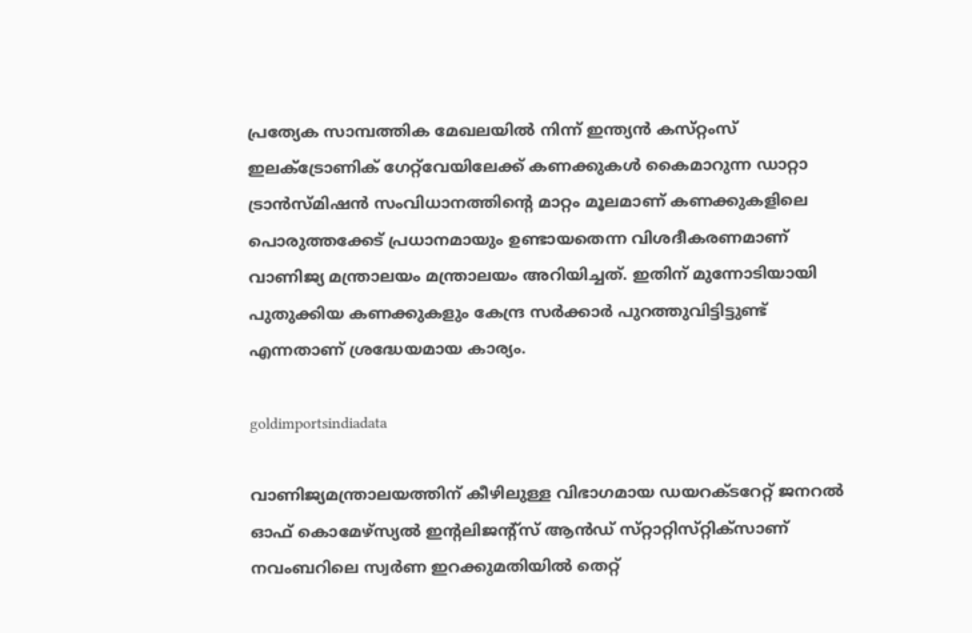പ്രത്യേക സാമ്പത്തിക മേഖലയിൽ നിന്ന് ഇന്ത്യൻ കസ്‌റ്റംസ് ഇലക്‌ട്രോണിക് ഗേറ്റ്‌വേയിലേക്ക് കണക്കുകൾ കൈമാറുന്ന ഡാറ്റാ ട്രാൻസ്‌മിഷൻ സംവിധാനത്തിന്റെ മാറ്റം മൂലമാണ് കണക്കുകളിലെ പൊരുത്തക്കേട് പ്രധാനമായും ഉണ്ടായതെന്ന വിശദീകരണമാണ്‌ വാണിജ്യ മന്ത്രാലയം മന്ത്രാലയം അറിയിച്ചത്. ഇതിന് മുന്നോടിയായി പുതുക്കിയ കണക്കുകളും കേന്ദ്ര സർക്കാർ പുറത്തുവിട്ടിട്ടുണ്ട് എന്നതാണ് ശ്രദ്ധേയമായ കാര്യം.

goldimportsindiadata

വാണിജ്യമന്ത്രാലയത്തിന് കീഴിലുള്ള വിഭാഗമായ ഡയറക്‌ടറേറ്റ് ജനറല്‍ ഓഫ് കൊമേഴ്‌സ്യല്‍ ഇന്റലിജന്റ്‌സ് ആന്‍ഡ് സ്‌റ്റാറ്റിസ്‌റ്റിക്‌സാണ് നവംബറിലെ സ്വര്‍ണ ഇറക്കുമതിയിൽ തെറ്റ്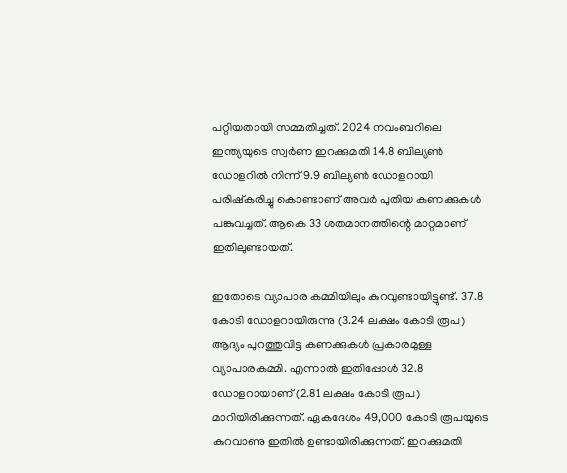പറ്റിയതായി സമ്മതിച്ചത്. 2024 നവംബറിലെ ഇന്ത്യയുടെ സ്വർണ ഇറക്കുമതി 14.8 ബില്യൺ ഡോളറിൽ നിന്ന് 9.9 ബില്യൺ ഡോളറായി പരിഷ്‌കരിച്ചു കൊണ്ടാണ് അവർ പുതിയ കണക്കുകൾ പങ്കുവച്ചത്. ആകെ 33 ശതമാനത്തിന്റെ മാറ്റമാണ് ഇതിലുണ്ടായത്.

ഇതോടെ വ്യാപാര കമ്മിയിലും കുറവുണ്ടായിട്ടുണ്ട്. 37.8 കോടി ഡോളറായിരുന്നു (3.24 ലക്ഷം കോടി രൂപ) ആദ്യം പുറത്തുവിട്ട കണക്കുകൾ പ്രകാരമുള്ള വ്യാപാരകമ്മി. എന്നാൽ ഇതിപ്പോൾ 32.8 ഡോളറായാണ് (2.81 ലക്ഷം കോടി രൂപ) മാറിയിരിക്കുന്നത്. ഏകദേശം 49,000 കോടി രൂപയുടെ കുറവാണു ഇതിൽ ഉണ്ടായിരിക്കുന്നത്. ഇറക്കുമതി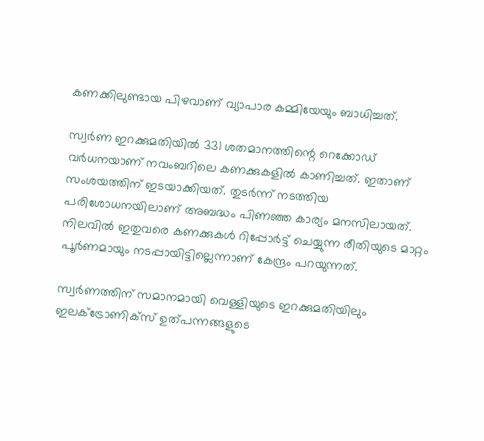കണക്കിലുണ്ടായ പിഴവാണ് വ്യാപാര കമ്മിയേയും ബാധിച്ചത്.

സ്വര്‍ണ ഇറക്കുമതിയില്‍ 331 ശതമാനത്തിന്റെ റെക്കോഡ് വര്‍ധനയാണ് നവംബറിലെ കണക്കുകളിൽ കാണിച്ചത്. ഇതാണ് സംശയത്തിന് ഇടയാക്കിയത്. തുടർന്ന് നടത്തിയ പരിശോധനയിലാണ് അബദ്ധം പിണഞ്ഞ കാര്യം മനസിലായത്. നിലവിൽ ഇതുവരെ കണക്കുകൾ റിപ്പോർട്ട് ചെയ്യുന്ന രീതിയുടെ മാറ്റം പൂർണമായും നടപ്പായിട്ടില്ലെന്നാണ് കേന്ദ്രം പറയുന്നത്.

സ്വർണത്തിന് സമാനമായി വെള്ളിയുടെ ഇറക്കുമതിയിലും ഇലക്ട്രോണിക്‌സ് ഉത്പന്നങ്ങളുടെ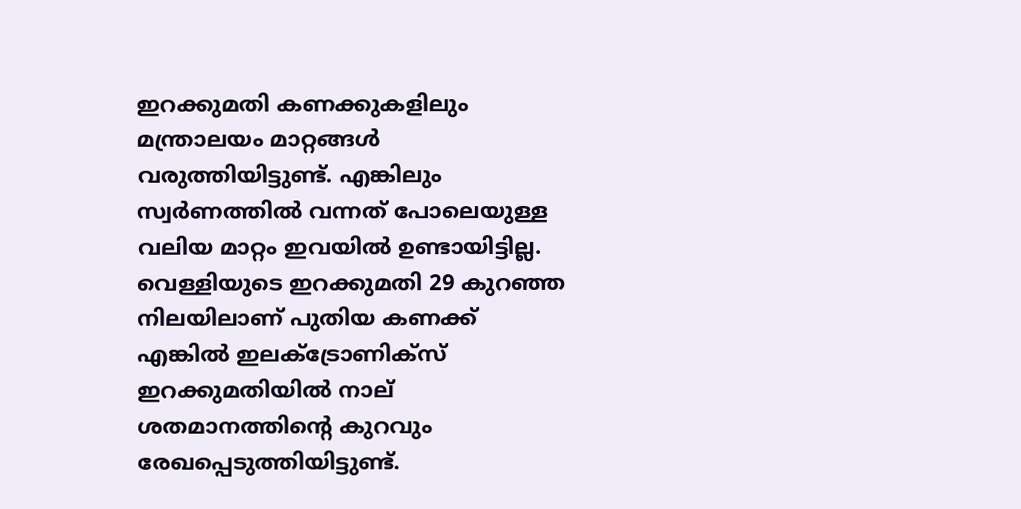ഇറക്കുമതി കണക്കുകളിലും മന്ത്രാലയം മാറ്റങ്ങൾ വരുത്തിയിട്ടുണ്ട്. എങ്കിലും സ്വർണത്തിൽ വന്നത് പോലെയുള്ള വലിയ മാറ്റം ഇവയിൽ ഉണ്ടായിട്ടില്ല. വെള്ളിയുടെ ഇറക്കുമതി 29 കുറഞ്ഞ നിലയിലാണ് പുതിയ കണക്ക് എങ്കിൽ ഇലക്ട്രോണിക്‌സ് ഇറക്കുമതിയിൽ നാല് ശതമാനത്തിന്റെ കുറവും രേഖപ്പെടുത്തിയിട്ടുണ്ട്.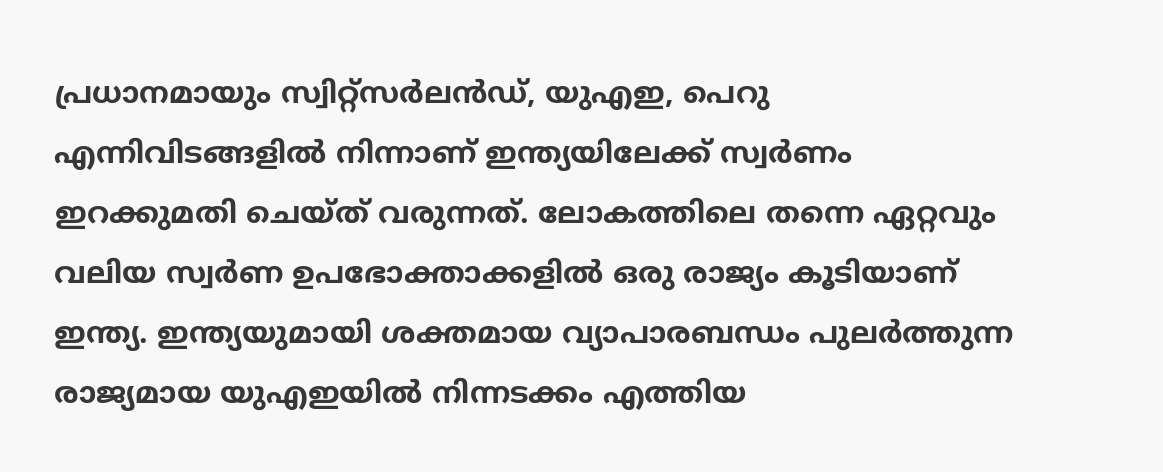പ്രധാനമായും സ്വിറ്റ്‌സര്‍ലന്‍ഡ്, യുഎഇ, പെറു എന്നിവിടങ്ങളില്‍ നിന്നാണ് ഇന്ത്യയിലേക്ക് സ്വര്‍ണം ഇറക്കുമതി ചെയ്‌ത്‌ വരുന്നത്. ലോകത്തിലെ തന്നെ ഏറ്റവും വലിയ സ്വർണ ഉപഭോക്താക്കളിൽ ഒരു രാജ്യം കൂടിയാണ് ഇന്ത്യ. ഇന്ത്യയുമായി ശക്തമായ വ്യാപാരബന്ധം പുലർത്തുന്ന രാജ്യമായ യുഎഇയിൽ നിന്നടക്കം എത്തിയ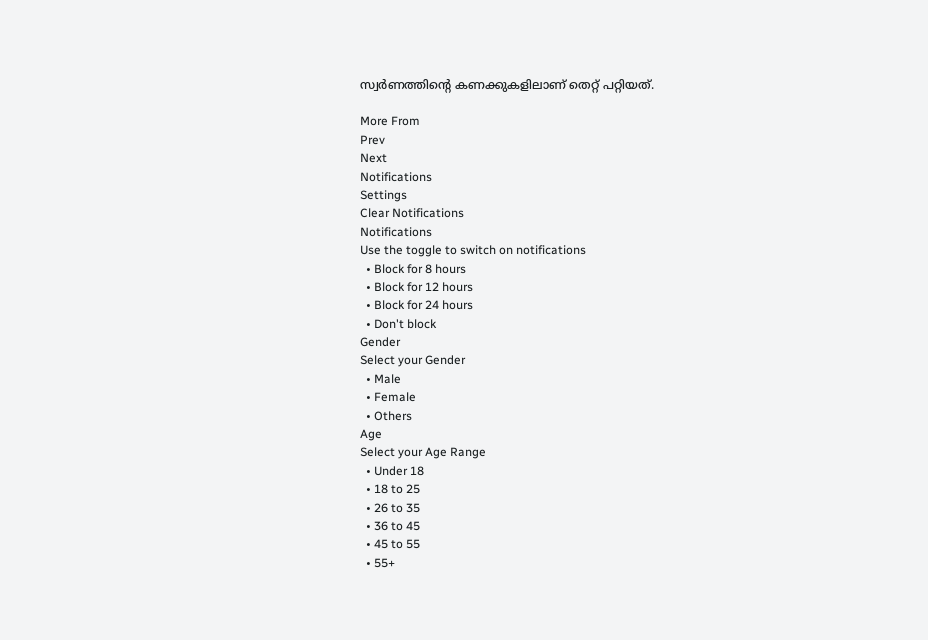സ്വർണത്തിന്റെ കണക്കുകളിലാണ് തെറ്റ് പറ്റിയത്.

More From
Prev
Next
Notifications
Settings
Clear Notifications
Notifications
Use the toggle to switch on notifications
  • Block for 8 hours
  • Block for 12 hours
  • Block for 24 hours
  • Don't block
Gender
Select your Gender
  • Male
  • Female
  • Others
Age
Select your Age Range
  • Under 18
  • 18 to 25
  • 26 to 35
  • 36 to 45
  • 45 to 55
  • 55+